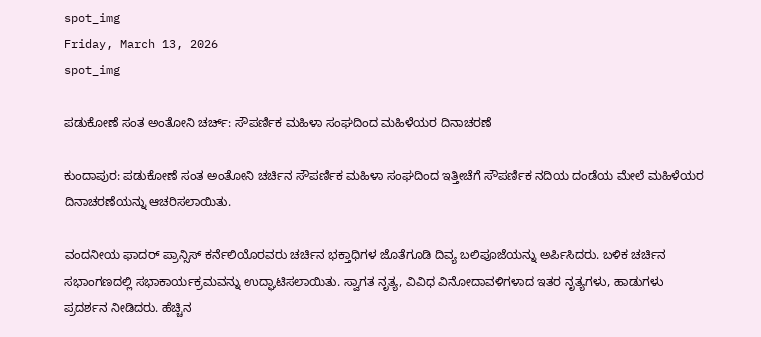spot_img
Friday, March 13, 2026
spot_img

ಪಡುಕೋಣೆ ಸಂತ ಅಂತೋನಿ ಚರ್ಚ್: ಸೌಪರ್ಣಿಕ ಮಹಿಳಾ ಸಂಘದಿಂದ ಮಹಿಳೆಯರ ದಿನಾಚರಣೆ

ಕುಂದಾಪುರ: ಪಡುಕೋಣೆ ಸಂತ ಅಂತೋನಿ ಚರ್ಚಿನ ಸೌಪರ್ಣಿಕ ಮಹಿಳಾ ಸಂಘದಿಂದ ಇತ್ತೀಚೆಗೆ ಸೌಪರ್ಣಿಕ ನದಿಯ ದಂಡೆಯ ಮೇಲೆ ಮಹಿಳೆಯರ ದಿನಾಚರಣೆಯನ್ನು ಆಚರಿಸಲಾಯಿತು.

ವಂದನೀಯ ಫಾದರ್ ಪ್ರಾನ್ಸಿಸ್ ಕರ್ನೆಲಿಯೊರವರು ಚರ್ಚಿನ ಭಕ್ತಾಧಿಗಳ ಜೊತೆಗೂಡಿ ದಿವ್ಯ ಬಲಿಪೂಜೆಯನ್ನು ಅರ್ಪಿಸಿದರು. ಬಳಿಕ ಚರ್ಚಿನ ಸಭಾಂಗಣದಲ್ಲಿ ಸಭಾಕಾರ್ಯಕ್ರಮವನ್ನು ಉದ್ಘಾಟಿಸಲಾಯಿತು. ಸ್ವಾಗತ ನೃತ್ಯ, ವಿವಿಧ ವಿನೋದಾವಳಿಗಳಾದ ಇತರ ನೃತ್ಯಗಳು, ಹಾಡುಗಳು ಪ್ರದರ್ಶನ ನೀಡಿದರು. ಹೆಚ್ಚಿನ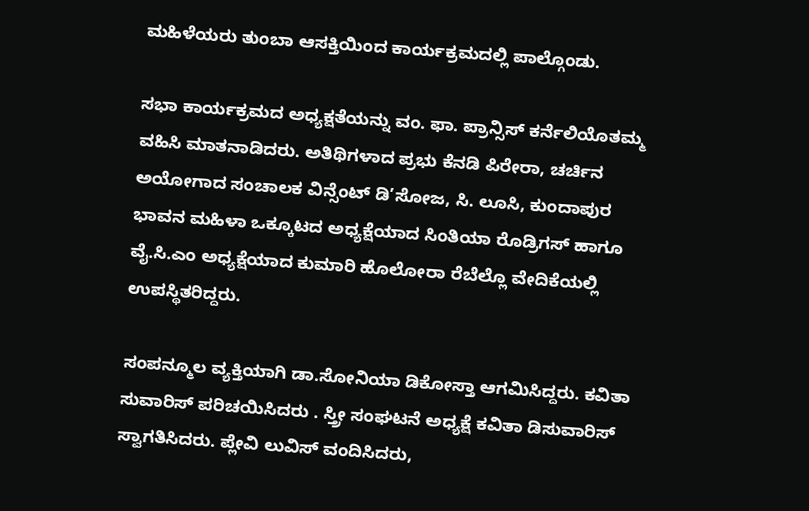ಮಹಿಳೆಯರು ತುಂಬಾ ಆಸಕ್ತಿಯಿಂದ ಕಾರ್ಯಕ್ರಮದಲ್ಲಿ ಪಾಲ್ಗೊಂಡು.

ಸಭಾ ಕಾರ್ಯಕ್ರಮದ ಅಧ್ಯಕ್ಷತೆಯನ್ನು ವಂ. ಫಾ. ಪ್ರಾನ್ಸಿಸ್ ಕರ್ನೆಲಿಯೊತಮ್ಮ ವಹಿಸಿ ಮಾತನಾಡಿದರು. ಅತಿಥಿಗಳಾದ ಪ್ರಭು ಕೆನಡಿ ಪಿರೇರಾ, ಚರ್ಚಿನ ಅಯೋಗಾದ ಸಂಚಾಲಕ ವಿನ್ಸೆಂಟ್ ಡಿ’ಸೋಜ, ಸಿ. ಲೂಸಿ, ಕುಂದಾಪುರ ಭಾವನ ಮಹಿಳಾ ಒಕ್ಕೂಟದ ಅಧ್ಯಕ್ಷೆಯಾದ ಸಿಂತಿಯಾ ರೊಡ್ರಿಗಸ್ ಹಾಗೂ ವೈ.ಸಿ.ಎಂ ಅಧ್ಯಕ್ಷೆಯಾದ ಕುಮಾರಿ ಹೊಲೋರಾ ರೆಬೆಲ್ಲೊ ವೇದಿಕೆಯಲ್ಲಿ ಉಪಸ್ಥಿತರಿದ್ದರು.

ಸಂಪನ್ಮೂಲ ವ್ಯಕ್ತಿಯಾಗಿ ಡಾ.ಸೋನಿಯಾ ಡಿಕೋಸ್ತಾ ಆಗಮಿಸಿದ್ದರು. ಕವಿತಾ ಸುವಾರಿಸ್ ಪರಿಚಯಿಸಿದರು . ಸ್ತ್ರೀ ಸಂಘಟನೆ ಅಧ್ಯಕ್ಷೆ ಕವಿತಾ ಡಿಸುವಾರಿಸ್ ಸ್ವಾಗತಿಸಿದರು. ಪ್ಲೇವಿ ಲುವಿಸ್ ವಂದಿಸಿದರು,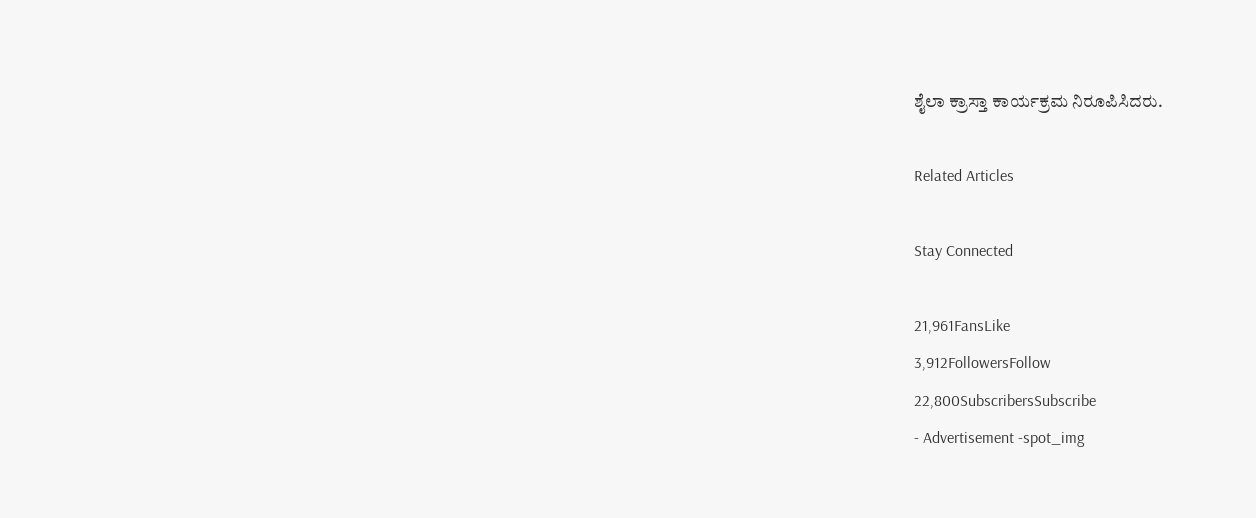ಶೈಲಾ ಕ್ರಾಸ್ತಾ ಕಾರ್ಯಕ್ರಮ ನಿರೂಪಿಸಿದರು.

Related Articles

Stay Connected

21,961FansLike
3,912FollowersFollow
22,800SubscribersSubscribe
- Advertisement -spot_img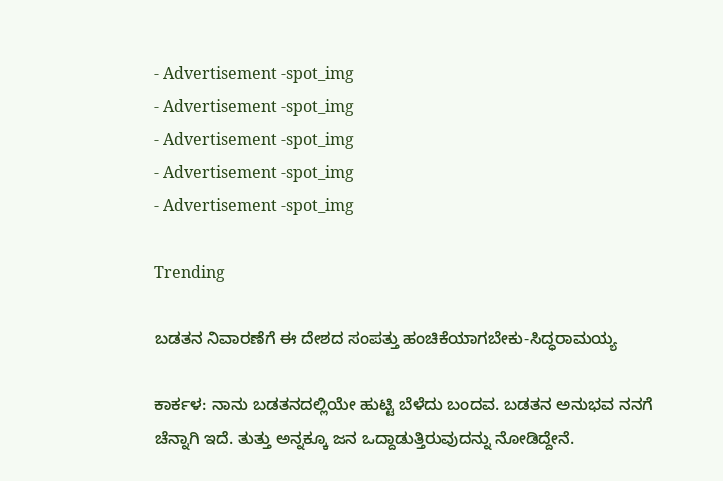- Advertisement -spot_img
- Advertisement -spot_img
- Advertisement -spot_img
- Advertisement -spot_img
- Advertisement -spot_img

Trending

ಬಡತನ ನಿವಾರಣೆಗೆ ಈ ದೇಶದ ಸಂಪತ್ತು ಹಂಚಿಕೆಯಾಗಬೇಕು-ಸಿದ್ಧರಾಮಯ್ಯ

ಕಾರ್ಕಳ: ನಾನು ಬಡತನದಲ್ಲಿಯೇ ಹುಟ್ಟಿ ಬೆಳೆದು ಬಂದವ. ಬಡತನ ಅನುಭವ ನನಗೆ ಚೆನ್ನಾಗಿ ಇದೆ. ತುತ್ತು ಅನ್ನಕ್ಕೂ ಜನ ಒದ್ದಾಡುತ್ತಿರುವುದನ್ನು ನೋಡಿದ್ದೇನೆ.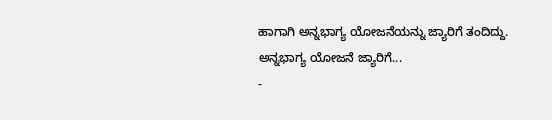ಹಾಗಾಗಿ ಅನ್ನಭಾಗ್ಯ ಯೋಜನೆಯನ್ನು ಜ್ಯಾರಿಗೆ ತಂದಿದ್ದು. ಅನ್ನಭಾಗ್ಯ ಯೋಜನೆ ಜ್ಯಾರಿಗೆ...
-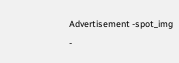Advertisement -spot_img
-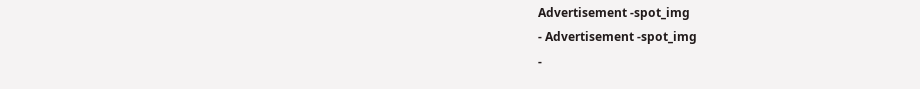Advertisement -spot_img
- Advertisement -spot_img
-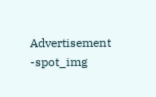Advertisement -spot_img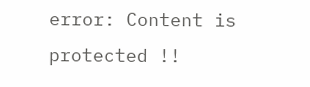error: Content is protected !!